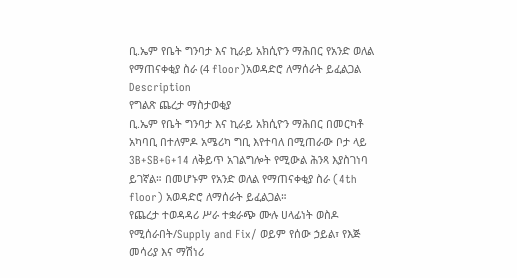ቢ.ኤም የቤት ግንባታ እና ኪራይ አክሲዮን ማሕበር የአንድ ወለል የማጠናቀቂያ ስራ (4 floor)አወዳድሮ ለማሰራት ይፈልጋል
Description
የግልጽ ጨረታ ማስታወቂያ
ቢ.ኤም የቤት ግንባታ እና ኪራይ አክሲዮን ማሕበር በመርካቶ አካባቢ በተለምዶ አሜሪካ ግቢ እየተባለ በሚጠራው ቦታ ላይ 3B+SB+G+14 ለቅይጥ አገልግሎት የሚውል ሕንጻ እያስገነባ ይገኛል። በመሆኑም የአንድ ወለል የማጠናቀቂያ ስራ (4th floor) አወዳድሮ ለማሰራት ይፈልጋል።
የጨረታ ተወዳዳሪ ሥራ ተቋራጭ ሙሉ ሀላፊነት ወስዶ የሚሰራበት/Supply and Fix/ ወይም የሰው ኃይል፣ የእጅ መሳሪያ እና ማሽነሪ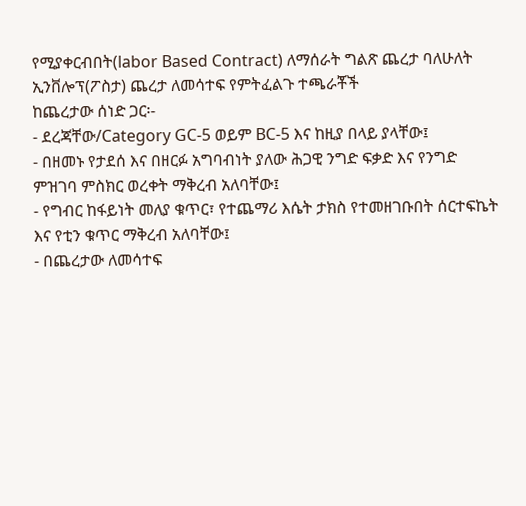የሚያቀርብበት(labor Based Contract) ለማሰራት ግልጽ ጨረታ ባለሁለት ኢንቨሎፕ(ፖስታ) ጨረታ ለመሳተፍ የምትፈልጉ ተጫራቾች
ከጨረታው ሰነድ ጋር፡-
- ደረጃቸው/Category GC-5 ወይም BC-5 እና ከዚያ በላይ ያላቸው፤
- በዘመኑ የታደሰ እና በዘርፉ አግባብነት ያለው ሕጋዊ ንግድ ፍቃድ እና የንግድ ምዝገባ ምስክር ወረቀት ማቅረብ አለባቸው፤
- የግብር ከፋይነት መለያ ቁጥር፣ የተጨማሪ እሴት ታክስ የተመዘገቡበት ሰርተፍኬት እና የቲን ቁጥር ማቅረብ አለባቸው፤
- በጨረታው ለመሳተፍ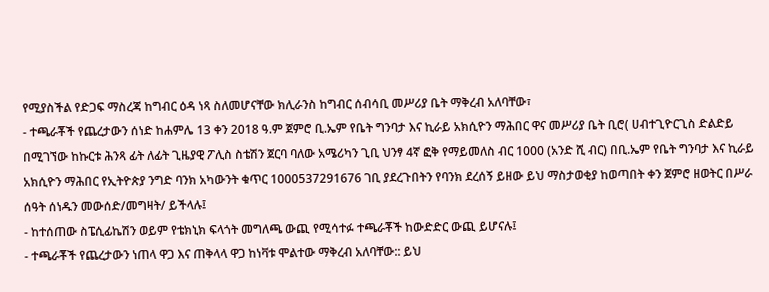የሚያስችል የድጋፍ ማስረጃ ከግብር ዕዳ ነጻ ስለመሆናቸው ክሊራንስ ከግብር ሰብሳቢ መሥሪያ ቤት ማቅረብ አለባቸው፣
- ተጫራቾች የጨረታውን ሰነድ ከሐምሌ 13 ቀን 2018 ዓ.ም ጀምሮ ቢ.ኤም የቤት ግንባታ እና ኪራይ አክሲዮን ማሕበር ዋና መሥሪያ ቤት ቢሮ( ሀብተጊዮርጊስ ድልድይ በሚገኘው ከኩርቱ ሕንጻ ፊት ለፊት ጊዜያዊ ፖሊስ ስቴሽን ጀርባ ባለው አሜሪካን ጊቢ ህንፃ 4ኛ ፎቅ የማይመለስ ብር 1000 (አንድ ሺ ብር) በቢ.ኤም የቤት ግንባታ እና ኪራይ አክሲዮን ማሕበር የኢትዮጵያ ንግድ ባንክ አካውንት ቁጥር 1000537291676 ገቢ ያደረጉበትን የባንክ ደረሰኝ ይዘው ይህ ማስታወቂያ ከወጣበት ቀን ጀምሮ ዘወትር በሥራ ሰዓት ሰነዱን መውሰድ/መግዛት/ ይችላሉ፤
- ከተሰጠው ስፔሲፊኬሽን ወይም የቴክኒክ ፍላጎት መግለጫ ውጪ የሚሳተፉ ተጫራቾች ከውድድር ውጪ ይሆናሉ፤
- ተጫራቾች የጨረታውን ነጠላ ዋጋ እና ጠቅላላ ዋጋ ከነቫቱ ሞልተው ማቅረብ አለባቸው:: ይህ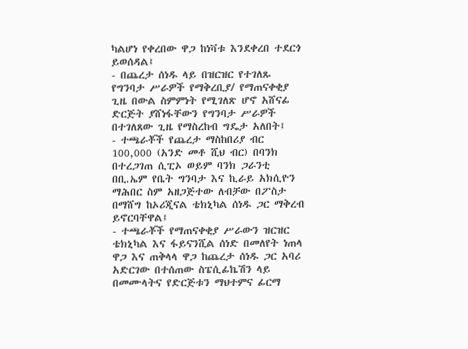ካልሆነ የቀረበው ዋጋ ከነቫቱ እንደቀረበ ተደርጎ ይወሰዳል፤
- በጨረታ ሰነዱ ላይ በዝርዝር የተገለጹ የግንባታ ሥራዎች የማቅረቢያ/ የማጠናቀቂያ ጊዜ በውል ስምምነት የሚገለጽ ሆኖ አሸናፊ ድርጅት ያሸነፋቸውን የግንባታ ሥራዎች በተገለጸው ጊዜ የማስረከብ ግዴታ አለበት፤
- ተጫራቾች የጨረታ ማስከበሪያ ብር 100,000 (አንድ መቶ ሺህ ብር) በባንክ በተረጋገጠ ሲፒኦ ወይም ባንክ ጋራንቲ በቢ.ኤም የቤት ግንባታ እና ኪራይ አክሲዮን ማሕበር ስም አዘጋጅተው ለብቻው በፖስታ በማሸግ ከኦሪጂናል ቴክኒካል ሰነዱ ጋር ማቅረብ ይኖርባቸዋል፤
- ተጫራቾች የማጠናቀቂያ ሥራውን ዝርዝር ቴክኒካል እና ፋይናንሺል ሰነድ በመለየት ነጠላ ዋጋ እና ጠቅላላ ዋጋ ከጨረታ ሰነዱ ጋር አባሪ አድርገው በተሰጠው ስፔሲፊኬሽን ላይ በመሙላትና የድርጅቱን ማህተምና ፊርማ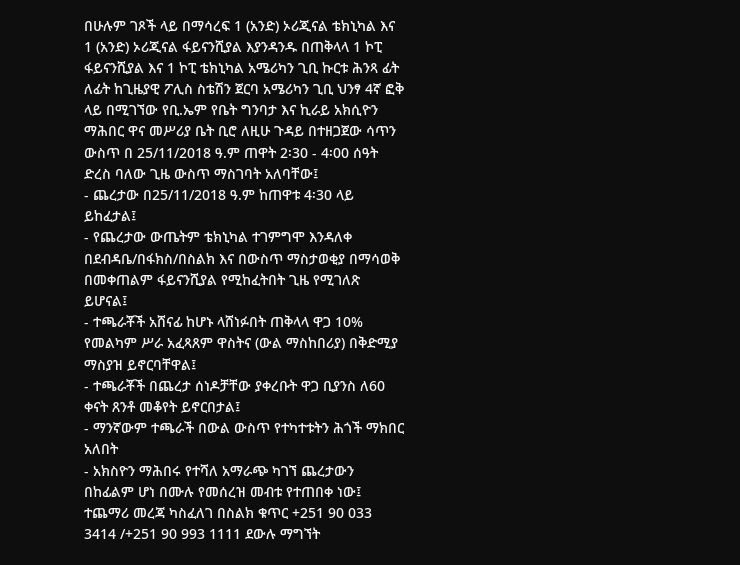በሁሉም ገጾች ላይ በማሳረፍ 1 (አንድ) ኦሪጂናል ቴክኒካል እና 1 (አንድ) ኦሪጂናል ፋይናንሺያል እያንዳንዱ በጠቅላላ 1 ኮፒ ፋይናንሺያል እና 1 ኮፒ ቴክኒካል አሜሪካን ጊቢ ኩርቱ ሕንጻ ፊት ለፊት ከጊዜያዊ ፖሊስ ስቴሽን ጀርባ አሜሪካን ጊቢ ህንፃ 4ኛ ፎቅ ላይ በሚገኘው የቢ.ኤም የቤት ግንባታ እና ኪራይ አክሲዮን ማሕበር ዋና መሥሪያ ቤት ቢሮ ለዚሁ ጉዳይ በተዘጋጀው ሳጥን ውስጥ በ 25/11/2018 ዓ.ም ጠዋት 2፡30 - 4፡00 ሰዓት ድረስ ባለው ጊዜ ውስጥ ማስገባት አለባቸው፤
- ጨረታው በ25/11/2018 ዓ.ም ከጠዋቱ 4፡30 ላይ ይከፈታል፤
- የጨረታው ውጤትም ቴክኒካል ተገምግሞ እንዳለቀ በደብዳቤ/በፋክስ/በስልክ እና በውስጥ ማስታወቂያ በማሳወቅ በመቀጠልም ፋይናንሺያል የሚከፈትበት ጊዜ የሚገለጽ ይሆናል፤
- ተጫራቾች አሸናፊ ከሆኑ ላሸነፉበት ጠቅላላ ዋጋ 10% የመልካም ሥራ አፈጻጸም ዋስትና (ውል ማስከበሪያ) በቅድሚያ ማስያዝ ይኖርባቸዋል፤
- ተጫራቾች በጨረታ ሰነዶቻቸው ያቀረቡት ዋጋ ቢያንስ ለ60 ቀናት ጸንቶ መቆየት ይኖርበታል፤
- ማንኛውም ተጫራች በውል ውስጥ የተካተቱትን ሕጎች ማክበር አለበት
- አክስዮን ማሕበሩ የተሻለ አማራጭ ካገኘ ጨረታውን በከፊልም ሆነ በሙሉ የመሰረዝ መብቱ የተጠበቀ ነው፤
ተጨማሪ መረጃ ካስፈለገ በስልክ ቁጥር +251 90 033 3414 /+251 90 993 1111 ደውሉ ማግኘት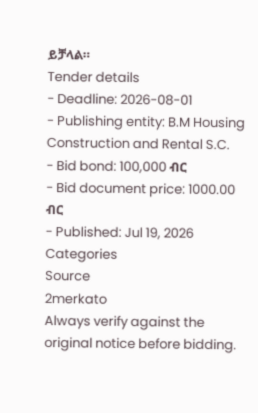ይቻላል።
Tender details
- Deadline: 2026-08-01
- Publishing entity: B.M Housing Construction and Rental S.C.
- Bid bond: 100,000 ብር
- Bid document price: 1000.00 ብር
- Published: Jul 19, 2026
Categories
Source
2merkato
Always verify against the original notice before bidding.